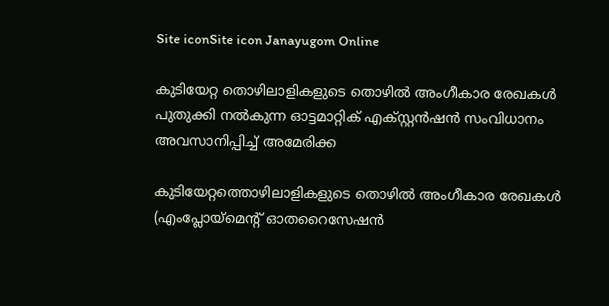Site iconSite icon Janayugom Online

കുടിയേറ്റ തൊഴിലാളികളുടെ തൊഴില്‍ അംഗീകാര രേഖകള്‍ പുതുക്കി നല്‍കുന്ന ഓട്ടമാറ്റിക് എക്സ്റ്റന്‍ഷന്‍ സംവിധാനം അവസാനിപ്പിച്ച് അമേരിക്ക

കുടിയേറ്റത്തൊഴിലാളികളുടെ തൊഴില്‍ അംഗീകാര രേഖകള്‍ (എംപ്ലോയ്മെന്റ് ഓതറൈസേഷന്‍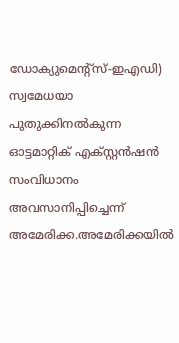ഡോക്യുമെന്റ്സ്-ഇഎഡി) സ്വമേധയാ പുതുക്കിനല്‍കുന്ന ഓട്ടമാറ്റിക് എക്സ്റ്റന്‍ഷന്‍ സംവിധാനം അവസാനിപ്പിച്ചെന്ന് അമേരിക്ക.അമേരിക്കയില്‍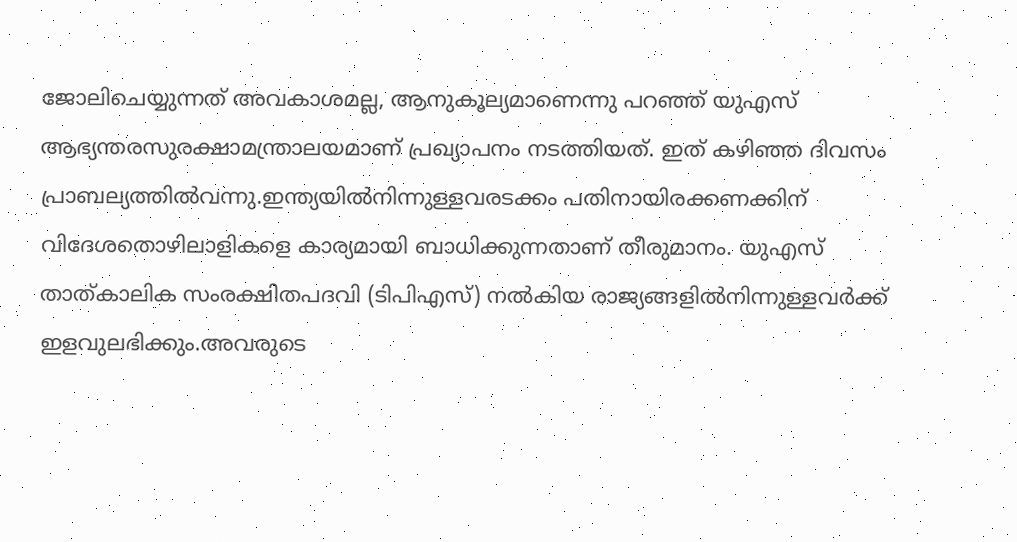ജോലിചെയ്യുന്നത് അവകാശമല്ല, ആനുകൂല്യമാണെന്നു പറഞ്ഞ് യുഎസ് ആഭ്യന്തരസുരക്ഷാമന്ത്രാലയമാണ് പ്രഖ്യാപനം നടത്തിയത്. ഇത് കഴിഞ്ഞ ദിവസം പ്രാബല്യത്തില്‍വന്നു.ഇന്ത്യയില്‍നിന്നുള്ളവരടക്കം പതിനായിരക്കണക്കിന് വിദേശതൊഴിലാളികളെ കാര്യമായി ബാധിക്കുന്നതാണ് തീരുമാനം. യുഎസ് താത്കാലിക സംരക്ഷിതപദവി (ടിപിഎസ്) നല്‍കിയ രാജ്യങ്ങളില്‍നിന്നുള്ളവര്‍ക്ക് ഇളവുലഭിക്കും.അവരുടെ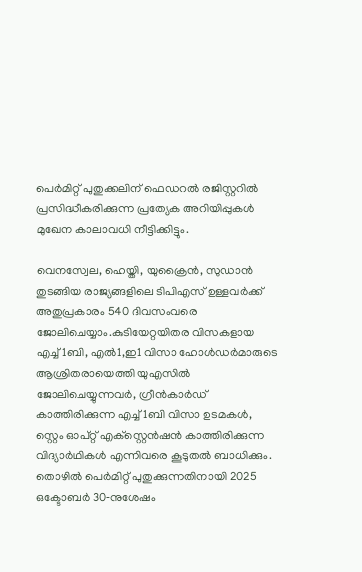പെര്‍മിറ്റ് പുതുക്കലിന് ഫെഡറല്‍ രജിസ്റ്ററില്‍ പ്രസിദ്ധീകരിക്കുന്ന പ്രത്യേക അറിയിപ്പുകള്‍ മുഖേന കാലാവധി നീട്ടിക്കിട്ടും.

വെനസ്വേല, ഹെയ്തി, യുക്രൈന്‍, സുഡാന്‍ തുടങ്ങിയ രാജ്യങ്ങളിലെ ടിപിഎസ് ഉള്ളവര്‍ക്ക് അതുപ്രകാരം 540 ദിവസംവരെ ജോലിചെയ്യാം.കുടിയേറ്റയിതര വിസകളായ എച്ച്1ബി, എല്‍1,ഇ1 വിസാ ഹോള്‍ഡര്‍മാരുടെ ആശ്രിതരായെത്തി യുഎസില്‍ ജോലിചെയ്യുന്നവര്‍, ഗ്രീന്‍കാര്‍ഡ് കാത്തിരിക്കുന്ന എച്ച്1ബി വിസാ ഉടമകള്‍, സ്റ്റെം ഓപ്റ്റ് എക്‌സ്റ്റെന്‍ഷന്‍ കാത്തിരിക്കുന്ന വിദ്യാര്‍ഥികള്‍ എന്നിവരെ കൂടുതല്‍ ബാധിക്കും. തൊഴില്‍ പെര്‍മിറ്റ് പുതുക്കുന്നതിനായി 2025 ഒക്ടോബര്‍ 30‑നുശേഷം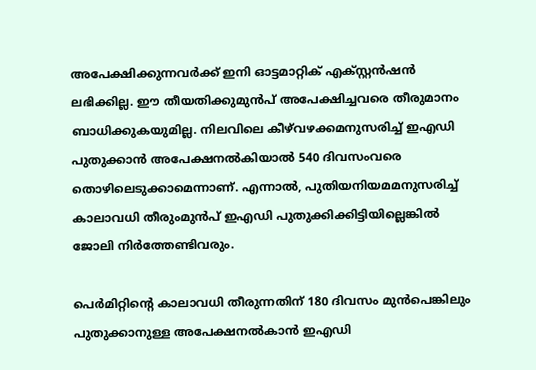അപേക്ഷിക്കുന്നവര്‍ക്ക് ഇനി ഓട്ടമാറ്റിക് എക്സ്റ്റന്‍ഷന്‍ ലഭിക്കില്ല. ഈ തീയതിക്കുമുന്‍പ് അപേക്ഷിച്ചവരെ തീരുമാനം ബാധിക്കുകയുമില്ല. നിലവിലെ കീഴ്‌വഴക്കമനുസരിച്ച് ഇഎഡി പുതുക്കാന്‍ അപേക്ഷനല്‍കിയാല്‍ 540 ദിവസംവരെ തൊഴിലെടുക്കാമെന്നാണ്. എന്നാല്‍, പുതിയനിയമമനുസരിച്ച് കാലാവധി തീരുംമുന്‍പ് ഇഎഡി പുതുക്കിക്കിട്ടിയില്ലെങ്കില്‍ ജോലി നിര്‍ത്തേണ്ടിവരും.

പെര്‍മിറ്റിന്റെ കാലാവധി തീരുന്നതിന് 180 ദിവസം മുന്‍പെങ്കിലും പുതുക്കാനുള്ള അപേക്ഷനല്‍കാന്‍ ഇഎഡി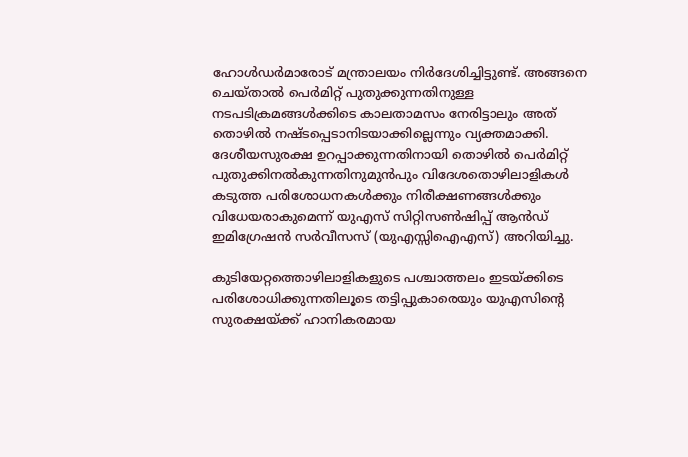ഹോള്‍ഡര്‍മാരോട് മന്ത്രാലയം നിര്‍ദേശിച്ചിട്ടുണ്ട്. അങ്ങനെ ചെയ്താല്‍ പെര്‍മിറ്റ് പുതുക്കുന്നതിനുള്ള നടപടിക്രമങ്ങള്‍ക്കിടെ കാലതാമസം നേരിട്ടാലും അത് തൊഴില്‍ നഷ്ടപ്പെടാനിടയാക്കില്ലെന്നും വ്യക്തമാക്കി. ദേശീയസുരക്ഷ ഉറപ്പാക്കുന്നതിനായി തൊഴില്‍ പെര്‍മിറ്റ് പുതുക്കിനല്‍കുന്നതിനുമുന്‍പും വിദേശതൊഴിലാളികള്‍ കടുത്ത പരിശോധനകള്‍ക്കും നിരീക്ഷണങ്ങള്‍ക്കും വിധേയരാകുമെന്ന് യുഎസ് സിറ്റിസണ്‍ഷിപ്പ് ആന്‍ഡ് ഇമിഗ്രേഷന്‍ സര്‍വീസസ് (യുഎസ്സിഐഎസ്) അറിയിച്ചു.

കുടിയേറ്റത്തൊഴിലാളികളുടെ പശ്ചാത്തലം ഇടയ്ക്കിടെ പരിശോധിക്കുന്നതിലൂടെ തട്ടിപ്പുകാരെയും യുഎസിന്റെ സുരക്ഷയ്ക്ക് ഹാനികരമായ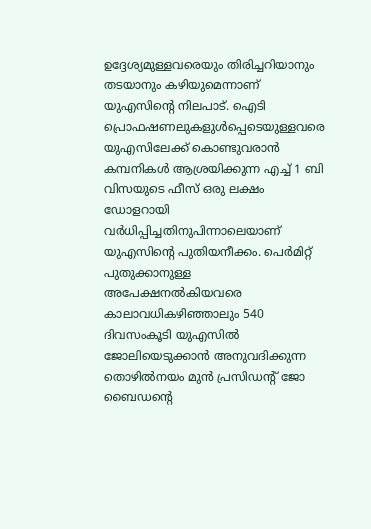ഉദ്ദേശ്യമുള്ളവരെയും തിരിച്ചറിയാനും തടയാനും കഴിയുമെന്നാണ് യുഎസിന്റെ നിലപാട്. ഐടി പ്രൊഫഷണലുകളുള്‍പ്പെടെയുള്ളവരെ യുഎസിലേക്ക് കൊണ്ടുവരാന്‍ കമ്പനികള്‍ ആശ്രയിക്കുന്ന എച്ച് 1 ബി വിസയുടെ ഫീസ് ഒരു ലക്ഷം ഡോളറായി വര്‍ധിപ്പിച്ചതിനുപിന്നാലെയാണ് യുഎസിന്റെ പുതിയനീക്കം. പെര്‍മിറ്റ് പുതുക്കാനുള്ള അപേക്ഷനല്‍കിയവരെ കാലാവധികഴിഞ്ഞാലും 540 ദിവസംകൂടി യുഎസില്‍ ജോലിയെടുക്കാന്‍ അനുവദിക്കുന്ന തൊഴില്‍നയം മുന്‍ പ്രസിഡന്റ് ജോ ബൈഡന്റെ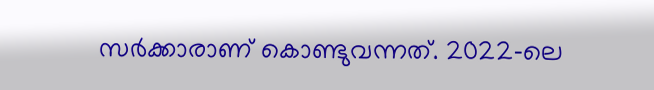സര്‍ക്കാരാണ് കൊണ്ടുവന്നത്. 2022‑ലെ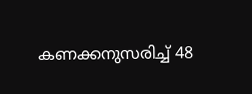കണക്കനുസരിച്ച് 48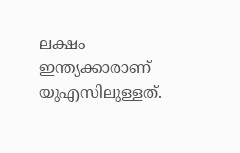ലക്ഷം ഇന്ത്യക്കാരാണ് യുഎസിലുള്ളത്.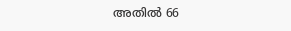അതില്‍ 66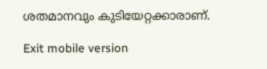ശതമാനവും കുടിയേറ്റക്കാരാണ്.

Exit mobile version